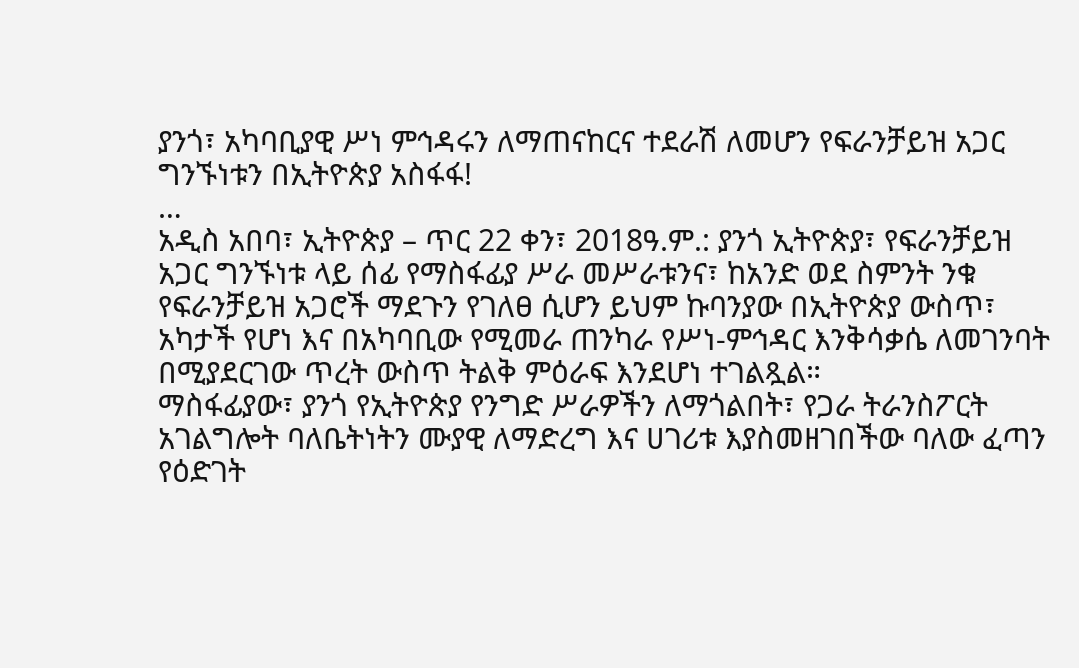ያንጎ፣ አካባቢያዊ ሥነ ምኅዳሩን ለማጠናከርና ተደራሽ ለመሆን የፍራንቻይዝ አጋር ግንኙነቱን በኢትዮጵያ አስፋፋ!
…
አዲስ አበባ፣ ኢትዮጵያ – ጥር 22 ቀን፣ 2018ዓ.ም.: ያንጎ ኢትዮጵያ፣ የፍራንቻይዝ አጋር ግንኙነቱ ላይ ሰፊ የማስፋፊያ ሥራ መሥራቱንና፣ ከአንድ ወደ ስምንት ንቁ የፍራንቻይዝ አጋሮች ማደጉን የገለፀ ሲሆን ይህም ኩባንያው በኢትዮጵያ ውስጥ፣ አካታች የሆነ እና በአካባቢው የሚመራ ጠንካራ የሥነ-ምኅዳር እንቅሳቃሴ ለመገንባት በሚያደርገው ጥረት ውስጥ ትልቅ ምዕራፍ እንደሆነ ተገልጿል።
ማስፋፊያው፣ ያንጎ የኢትዮጵያ የንግድ ሥራዎችን ለማጎልበት፣ የጋራ ትራንስፖርት አገልግሎት ባለቤትነትን ሙያዊ ለማድረግ እና ሀገሪቱ እያስመዘገበችው ባለው ፈጣን የዕድገት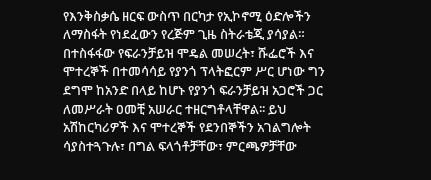የእንቅስቃሴ ዘርፍ ውስጥ በርካታ የኢኮኖሚ ዕድሎችን ለማስፋት የነደፈውን የረጅም ጊዜ ስትራቴጂ ያሳያል።
በተስፋፋው የፍራንቻይዝ ሞዴል መሠረት፣ ሹፌሮች እና ሞተረኞች በተመሳሳይ የያንጎ ፕላትፎርም ሥር ሆነው ግን ደግሞ ከአንድ በላይ ከሆኑ የያንጎ ፍራንቻይዝ አጋሮች ጋር ለመሥራት ዐመቺ አሠራር ተዘርግቶላቸዋል፡፡ ይህ አሽከርካሪዎች እና ሞተረኞች የደንበኞችን አገልግሎት ሳያስተጓጉሉ፣ በግል ፍላጎቶቻቸው፣ ምርጫዎቻቸው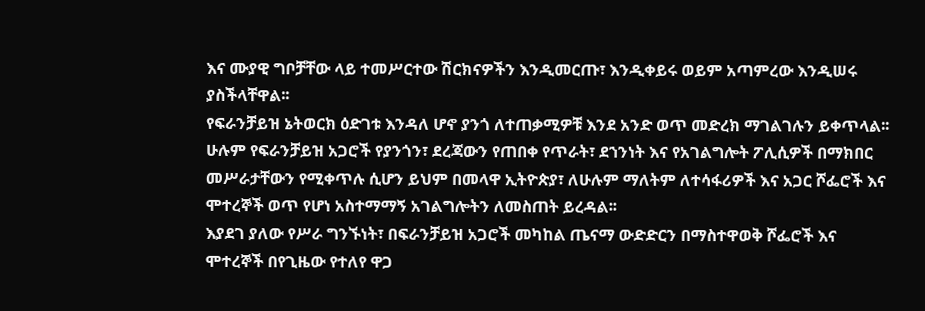እና ሙያዊ ግቦቻቸው ላይ ተመሥርተው ሽርክናዎችን እንዲመርጡ፣ እንዲቀይሩ ወይም አጣምረው እንዲሠሩ ያስችላቸዋል፡፡
የፍራንቻይዝ ኔትወርክ ዕድገቱ እንዳለ ሆኖ ያንጎ ለተጠቃሚዎቹ እንደ አንድ ወጥ መድረክ ማገልገሉን ይቀጥላል፡፡ ሁሉም የፍራንቻይዝ አጋሮች የያንጎን፣ ደረጃውን የጠበቀ የጥራት፣ ደኀንነት እና የአገልግሎት ፖሊሲዎች በማክበር መሥራታቸውን የሚቀጥሉ ሲሆን ይህም በመላዋ ኢትዮጵያ፣ ለሁሉም ማለትም ለተሳፋሪዎች እና አጋር ሾፌሮች እና ሞተረኞች ወጥ የሆነ አስተማማኝ አገልግሎትን ለመስጠት ይረዳል፡፡
እያደገ ያለው የሥራ ግንኙነት፣ በፍራንቻይዝ አጋሮች መካከል ጤናማ ውድድርን በማስተዋወቅ ሾፌሮች እና ሞተረኞች በየጊዜው የተለየ ዋጋ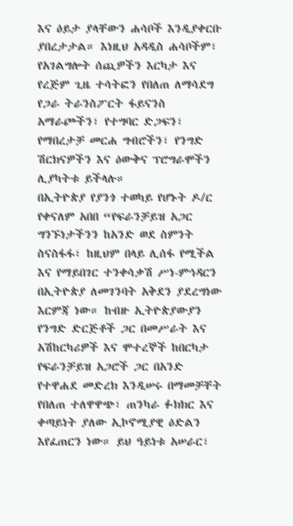እና ዕይታ ያላቸውን ሐሳቦች እንዲያቀርቡ ያበረታታል። እነዚህ አዳዲስ ሐሳቦችም፣ የአገልግሎት ሰጪዎችን እርካታ እና የረጅም ጊዜ ተሳትፎን የበለጠ ለማሳደግ የጋራ ትራንስፖርት ፋይናንስ አማራጮችን፣ የተግባር ድጋፍን፣ የማበረታቻ መርሐ ግብሮችን፣ የንግድ ሽርክናዎችን እና ዕውቅና ፕሮግራሞችን ሊያካትቱ ይችላሉ።
በኢትዮጵያ የያንጎ ተወካይ የሆኑት ዶ/ር የቀናለም አበበ “የፍራንቻይዝ አጋር ግንኙነታችንን ከአንድ ወደ ስምንት ስናስፋፋ፣ ከዚህም በላይ ሊሰፋ የሚችል እና የማይበገር ተንቀሳቃሽ ሥነ-ምኅዳርን በኢትዮጵያ ለመገንባት አቅደን ያደረግነው እርምጃ ነው። ከብዙ ኢትዮጵያውያን የንግድ ድርጅቶች ጋር በመሥራት እና አሽከርካሪዎች እና ሞተረኞች ከበርካታ የፍራንቻይዝ አጋሮች ጋር በአንድ የተዋሐደ መድረክ እንዲሠሩ በማመቻቸት የበለጠ ተለዋዋጭ፣ ጠንካራ ፉክክር እና ቀጣይነት ያለው ኢኮኖሚያዊ ዕድልን እየፈጠርን ነው። ይህ ዓይነቱ አሠራር፣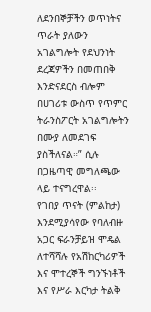ለደንበኞቻችን ወጥነትና ጥራት ያለውን አገልግሎት የደህንነት ደረጃዎችን በመጠበቅ እንድናደርስ ብሎም በሀገሪቱ ውስጥ የጥምር ትራንስፖርት አገልግሎትን በሙያ ለመደገፍ ያስችለናል።” ሲሉ በጋዜጣዊ መግለጫው ላይ ተናግረዋል፡፡
የገበያ ጥናት (ምልከታ) እንደሚያሳየው የባለብዙ አጋር ፍራንቻይዝ ሞዴል ለተሻሻሉ የአሽከርካሪዎች እና ሞተረኞች ግንኙነቶች እና የሥራ እርካታ ትልቅ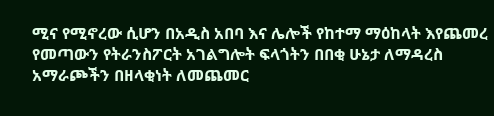ሚና የሚኖረው ሲሆን በአዲስ አበባ እና ሌሎች የከተማ ማዕከላት እየጨመረ የመጣውን የትራንስፖርት አገልግሎት ፍላጎትን በበቂ ሁኔታ ለማዳረስ አማራጮችን በዘላቂነት ለመጨመር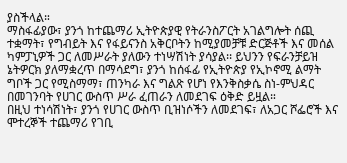ያስችላል።
ማስፋፊያው፣ ያንጎ ከተጨማሪ ኢትዮጵያዊ የትራንስፖርት አገልግሎት ሰጪ ተቋማት፣ የግብይት እና የፋይናንስ አቅርቦትን ከሚያመቻቹ ድርጅቶች እና መሰል ካምፓኒዎች ጋር ለመሥራት ያለውን ተነሣሽነት ያሳያል፡፡ ይህንን የፍራንቻይዝ ኔትዎርክ ያለማቋረጥ በማሳደግ፣ ያንጎ ከሰፋፊ የኢትዮጵያ የኢኮኖሚ ልማት ግቦች ጋር የሚስማማ፣ ጠንካራ እና ግልጽ የሆነ የእንቅስቃሴ ስነ-ምህዳር በመገንባት የሀገር ውስጥ ሥራ ፈጠራን ለመደገፍ ዕቅድ ይዟል።
በዚህ ተነሳሽነት፣ ያንጎ የሀገር ውስጥ ቢዝነሶችን ለመደገፍ፣ ለአጋር ሾፌሮች እና ሞተረኞች ተጨማሪ የገቢ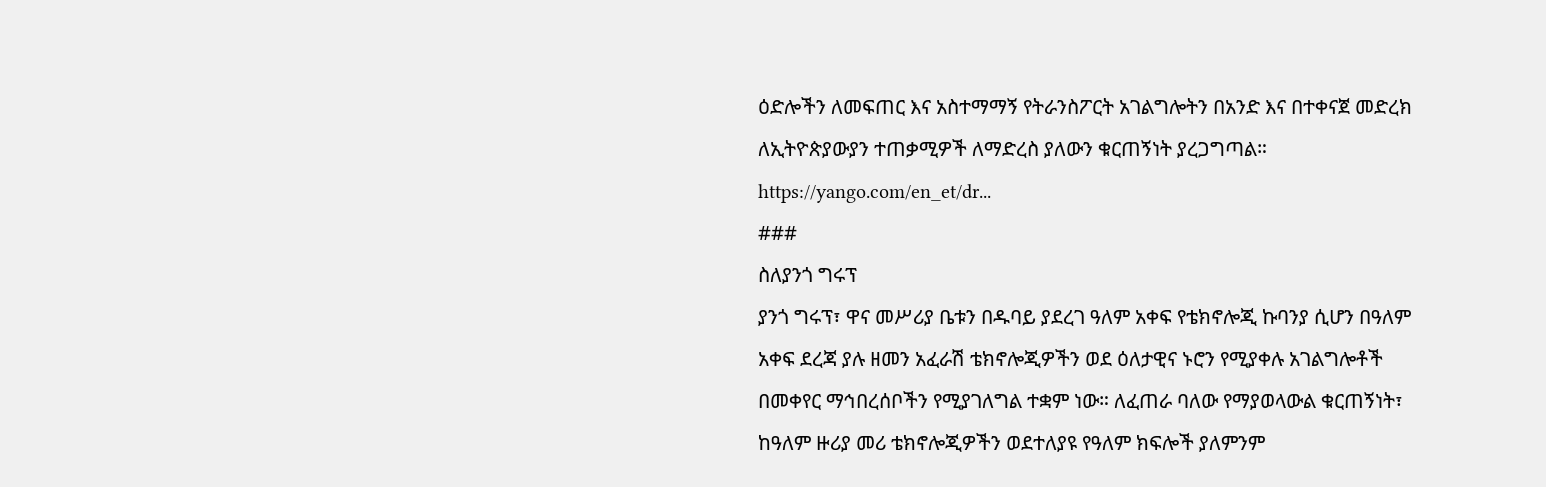ዕድሎችን ለመፍጠር እና አስተማማኝ የትራንስፖርት አገልግሎትን በአንድ እና በተቀናጀ መድረክ ለኢትዮጵያውያን ተጠቃሚዎች ለማድረስ ያለውን ቁርጠኝነት ያረጋግጣል።
https://yango.com/en_et/dr...
###
ስለያንጎ ግሩፕ
ያንጎ ግሩፕ፣ ዋና መሥሪያ ቤቱን በዱባይ ያደረገ ዓለም አቀፍ የቴክኖሎጂ ኩባንያ ሲሆን በዓለም አቀፍ ደረጃ ያሉ ዘመን አፈራሽ ቴክኖሎጂዎችን ወደ ዕለታዊና ኑሮን የሚያቀሉ አገልግሎቶች በመቀየር ማኅበረሰቦችን የሚያገለግል ተቋም ነው። ለፈጠራ ባለው የማያወላውል ቁርጠኝነት፣ ከዓለም ዙሪያ መሪ ቴክኖሎጂዎችን ወደተለያዩ የዓለም ክፍሎች ያለምንም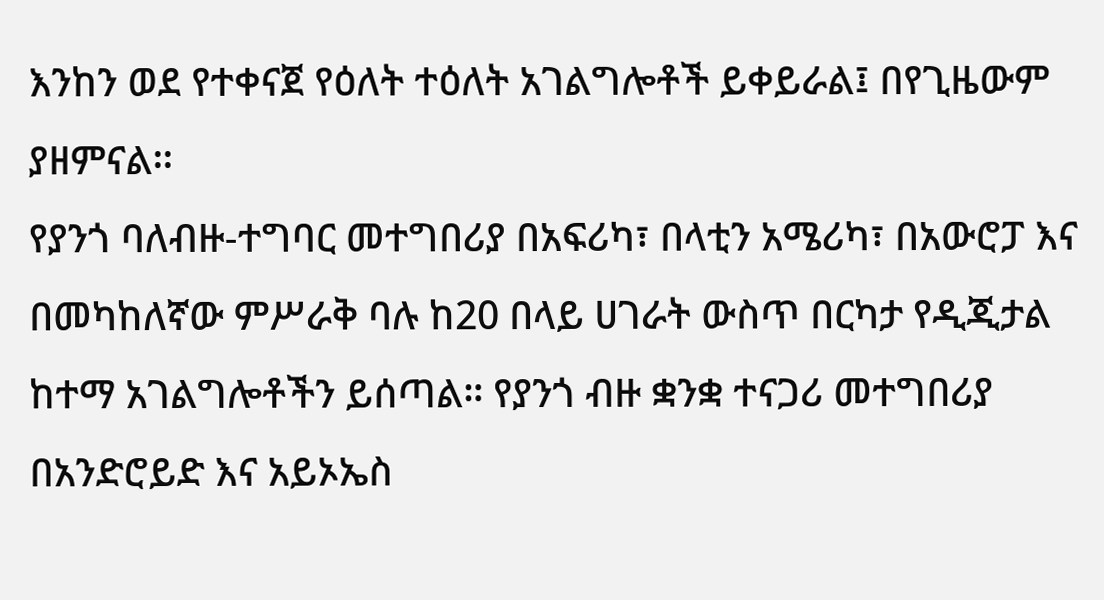እንከን ወደ የተቀናጀ የዕለት ተዕለት አገልግሎቶች ይቀይራል፤ በየጊዜውም ያዘምናል፡፡
የያንጎ ባለብዙ-ተግባር መተግበሪያ በአፍሪካ፣ በላቲን አሜሪካ፣ በአውሮፓ እና በመካከለኛው ምሥራቅ ባሉ ከ20 በላይ ሀገራት ውስጥ በርካታ የዲጂታል ከተማ አገልግሎቶችን ይሰጣል። የያንጎ ብዙ ቋንቋ ተናጋሪ መተግበሪያ በአንድሮይድ እና አይኦኤስ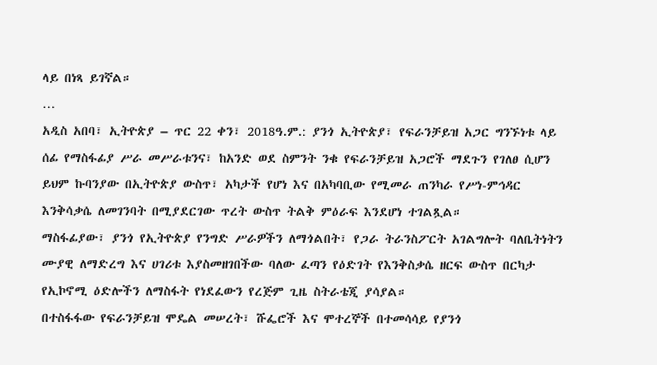ላይ በነጻ ይገኛል።
…
አዲስ አበባ፣ ኢትዮጵያ – ጥር 22 ቀን፣ 2018ዓ.ም.: ያንጎ ኢትዮጵያ፣ የፍራንቻይዝ አጋር ግንኙነቱ ላይ ሰፊ የማስፋፊያ ሥራ መሥራቱንና፣ ከአንድ ወደ ስምንት ንቁ የፍራንቻይዝ አጋሮች ማደጉን የገለፀ ሲሆን ይህም ኩባንያው በኢትዮጵያ ውስጥ፣ አካታች የሆነ እና በአካባቢው የሚመራ ጠንካራ የሥነ-ምኅዳር እንቅሳቃሴ ለመገንባት በሚያደርገው ጥረት ውስጥ ትልቅ ምዕራፍ እንደሆነ ተገልጿል።
ማስፋፊያው፣ ያንጎ የኢትዮጵያ የንግድ ሥራዎችን ለማጎልበት፣ የጋራ ትራንስፖርት አገልግሎት ባለቤትነትን ሙያዊ ለማድረግ እና ሀገሪቱ እያስመዘገበችው ባለው ፈጣን የዕድገት የእንቅስቃሴ ዘርፍ ውስጥ በርካታ የኢኮኖሚ ዕድሎችን ለማስፋት የነደፈውን የረጅም ጊዜ ስትራቴጂ ያሳያል።
በተስፋፋው የፍራንቻይዝ ሞዴል መሠረት፣ ሹፌሮች እና ሞተረኞች በተመሳሳይ የያንጎ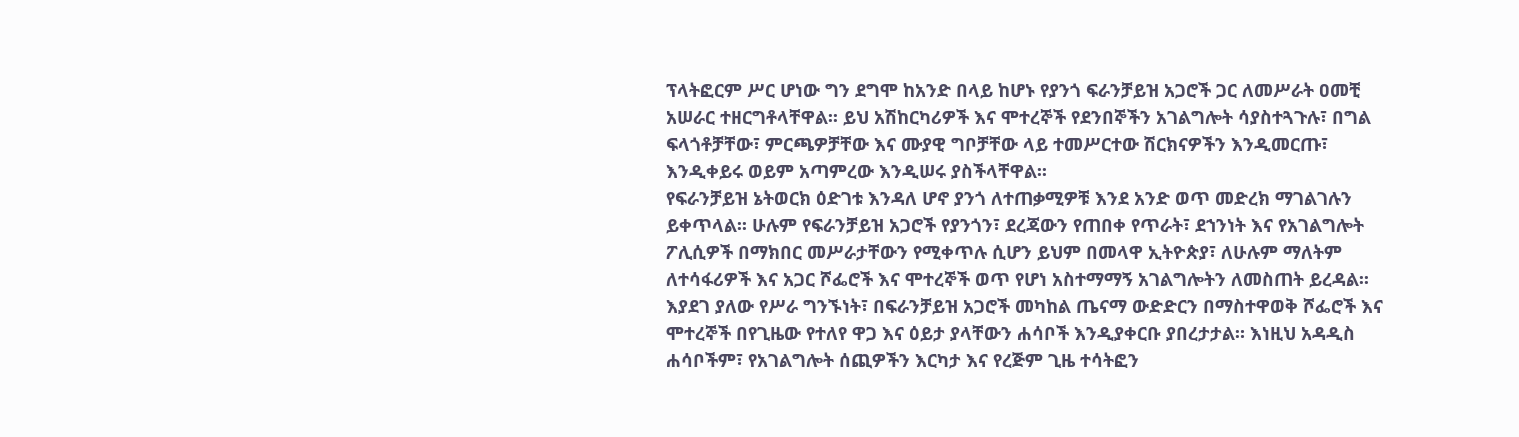ፕላትፎርም ሥር ሆነው ግን ደግሞ ከአንድ በላይ ከሆኑ የያንጎ ፍራንቻይዝ አጋሮች ጋር ለመሥራት ዐመቺ አሠራር ተዘርግቶላቸዋል፡፡ ይህ አሽከርካሪዎች እና ሞተረኞች የደንበኞችን አገልግሎት ሳያስተጓጉሉ፣ በግል ፍላጎቶቻቸው፣ ምርጫዎቻቸው እና ሙያዊ ግቦቻቸው ላይ ተመሥርተው ሽርክናዎችን እንዲመርጡ፣ እንዲቀይሩ ወይም አጣምረው እንዲሠሩ ያስችላቸዋል፡፡
የፍራንቻይዝ ኔትወርክ ዕድገቱ እንዳለ ሆኖ ያንጎ ለተጠቃሚዎቹ እንደ አንድ ወጥ መድረክ ማገልገሉን ይቀጥላል፡፡ ሁሉም የፍራንቻይዝ አጋሮች የያንጎን፣ ደረጃውን የጠበቀ የጥራት፣ ደኀንነት እና የአገልግሎት ፖሊሲዎች በማክበር መሥራታቸውን የሚቀጥሉ ሲሆን ይህም በመላዋ ኢትዮጵያ፣ ለሁሉም ማለትም ለተሳፋሪዎች እና አጋር ሾፌሮች እና ሞተረኞች ወጥ የሆነ አስተማማኝ አገልግሎትን ለመስጠት ይረዳል፡፡
እያደገ ያለው የሥራ ግንኙነት፣ በፍራንቻይዝ አጋሮች መካከል ጤናማ ውድድርን በማስተዋወቅ ሾፌሮች እና ሞተረኞች በየጊዜው የተለየ ዋጋ እና ዕይታ ያላቸውን ሐሳቦች እንዲያቀርቡ ያበረታታል። እነዚህ አዳዲስ ሐሳቦችም፣ የአገልግሎት ሰጪዎችን እርካታ እና የረጅም ጊዜ ተሳትፎን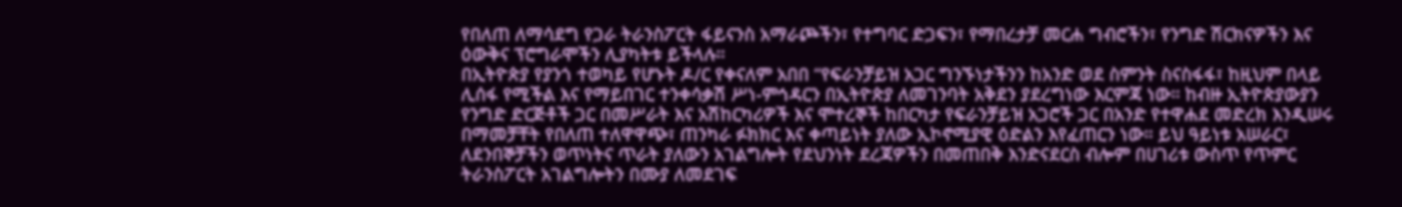የበለጠ ለማሳደግ የጋራ ትራንስፖርት ፋይናንስ አማራጮችን፣ የተግባር ድጋፍን፣ የማበረታቻ መርሐ ግብሮችን፣ የንግድ ሽርክናዎችን እና ዕውቅና ፕሮግራሞችን ሊያካትቱ ይችላሉ።
በኢትዮጵያ የያንጎ ተወካይ የሆኑት ዶ/ር የቀናለም አበበ “የፍራንቻይዝ አጋር ግንኙነታችንን ከአንድ ወደ ስምንት ስናስፋፋ፣ ከዚህም በላይ ሊሰፋ የሚችል እና የማይበገር ተንቀሳቃሽ ሥነ-ምኅዳርን በኢትዮጵያ ለመገንባት አቅደን ያደረግነው እርምጃ ነው። ከብዙ ኢትዮጵያውያን የንግድ ድርጅቶች ጋር በመሥራት እና አሽከርካሪዎች እና ሞተረኞች ከበርካታ የፍራንቻይዝ አጋሮች ጋር በአንድ የተዋሐደ መድረክ እንዲሠሩ በማመቻቸት የበለጠ ተለዋዋጭ፣ ጠንካራ ፉክክር እና ቀጣይነት ያለው ኢኮኖሚያዊ ዕድልን እየፈጠርን ነው። ይህ ዓይነቱ አሠራር፣ ለደንበኞቻችን ወጥነትና ጥራት ያለውን አገልግሎት የደህንነት ደረጃዎችን በመጠበቅ እንድናደርስ ብሎም በሀገሪቱ ውስጥ የጥምር ትራንስፖርት አገልግሎትን በሙያ ለመደገፍ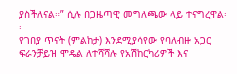ያስችለናል።” ሲሉ በጋዜጣዊ መግለጫው ላይ ተናግረዋል፡፡
የገበያ ጥናት (ምልከታ) እንደሚያሳየው የባለብዙ አጋር ፍራንቻይዝ ሞዴል ለተሻሻሉ የአሽከርካሪዎች እና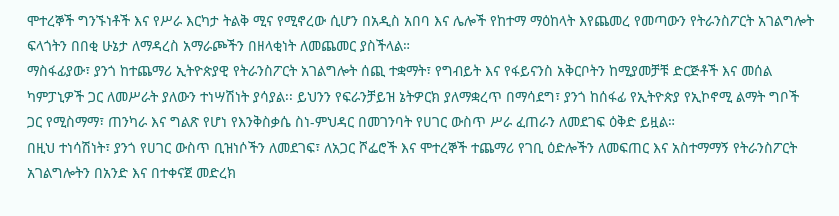ሞተረኞች ግንኙነቶች እና የሥራ እርካታ ትልቅ ሚና የሚኖረው ሲሆን በአዲስ አበባ እና ሌሎች የከተማ ማዕከላት እየጨመረ የመጣውን የትራንስፖርት አገልግሎት ፍላጎትን በበቂ ሁኔታ ለማዳረስ አማራጮችን በዘላቂነት ለመጨመር ያስችላል።
ማስፋፊያው፣ ያንጎ ከተጨማሪ ኢትዮጵያዊ የትራንስፖርት አገልግሎት ሰጪ ተቋማት፣ የግብይት እና የፋይናንስ አቅርቦትን ከሚያመቻቹ ድርጅቶች እና መሰል ካምፓኒዎች ጋር ለመሥራት ያለውን ተነሣሽነት ያሳያል፡፡ ይህንን የፍራንቻይዝ ኔትዎርክ ያለማቋረጥ በማሳደግ፣ ያንጎ ከሰፋፊ የኢትዮጵያ የኢኮኖሚ ልማት ግቦች ጋር የሚስማማ፣ ጠንካራ እና ግልጽ የሆነ የእንቅስቃሴ ስነ-ምህዳር በመገንባት የሀገር ውስጥ ሥራ ፈጠራን ለመደገፍ ዕቅድ ይዟል።
በዚህ ተነሳሽነት፣ ያንጎ የሀገር ውስጥ ቢዝነሶችን ለመደገፍ፣ ለአጋር ሾፌሮች እና ሞተረኞች ተጨማሪ የገቢ ዕድሎችን ለመፍጠር እና አስተማማኝ የትራንስፖርት አገልግሎትን በአንድ እና በተቀናጀ መድረክ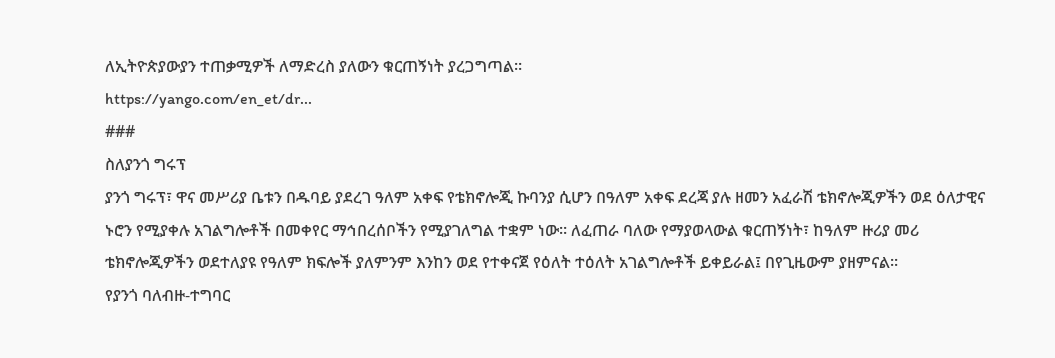ለኢትዮጵያውያን ተጠቃሚዎች ለማድረስ ያለውን ቁርጠኝነት ያረጋግጣል።
https://yango.com/en_et/dr...
###
ስለያንጎ ግሩፕ
ያንጎ ግሩፕ፣ ዋና መሥሪያ ቤቱን በዱባይ ያደረገ ዓለም አቀፍ የቴክኖሎጂ ኩባንያ ሲሆን በዓለም አቀፍ ደረጃ ያሉ ዘመን አፈራሽ ቴክኖሎጂዎችን ወደ ዕለታዊና ኑሮን የሚያቀሉ አገልግሎቶች በመቀየር ማኅበረሰቦችን የሚያገለግል ተቋም ነው። ለፈጠራ ባለው የማያወላውል ቁርጠኝነት፣ ከዓለም ዙሪያ መሪ ቴክኖሎጂዎችን ወደተለያዩ የዓለም ክፍሎች ያለምንም እንከን ወደ የተቀናጀ የዕለት ተዕለት አገልግሎቶች ይቀይራል፤ በየጊዜውም ያዘምናል፡፡
የያንጎ ባለብዙ-ተግባር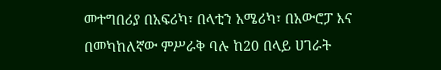መተግበሪያ በአፍሪካ፣ በላቲን አሜሪካ፣ በአውሮፓ እና በመካከለኛው ምሥራቅ ባሉ ከ20 በላይ ሀገራት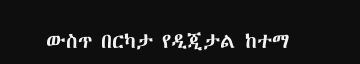ውስጥ በርካታ የዲጂታል ከተማ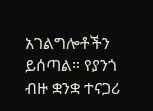አገልግሎቶችን ይሰጣል። የያንጎ ብዙ ቋንቋ ተናጋሪ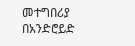መተግበሪያ በአንድሮይድ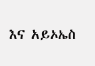እና አይኦኤስ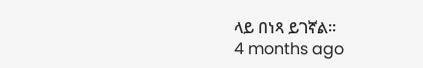ላይ በነጻ ይገኛል።
4 months ago